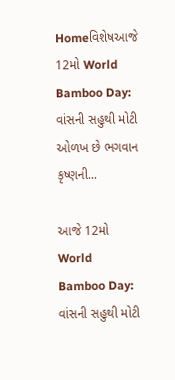Homeવિશેષઆજે 12મો World Bamboo Day: વાંસની સહુથી મોટી ઓળખ છે ભગવાન કૃષ્ણની...

આજે 12મો World Bamboo Day: વાંસની સહુથી મોટી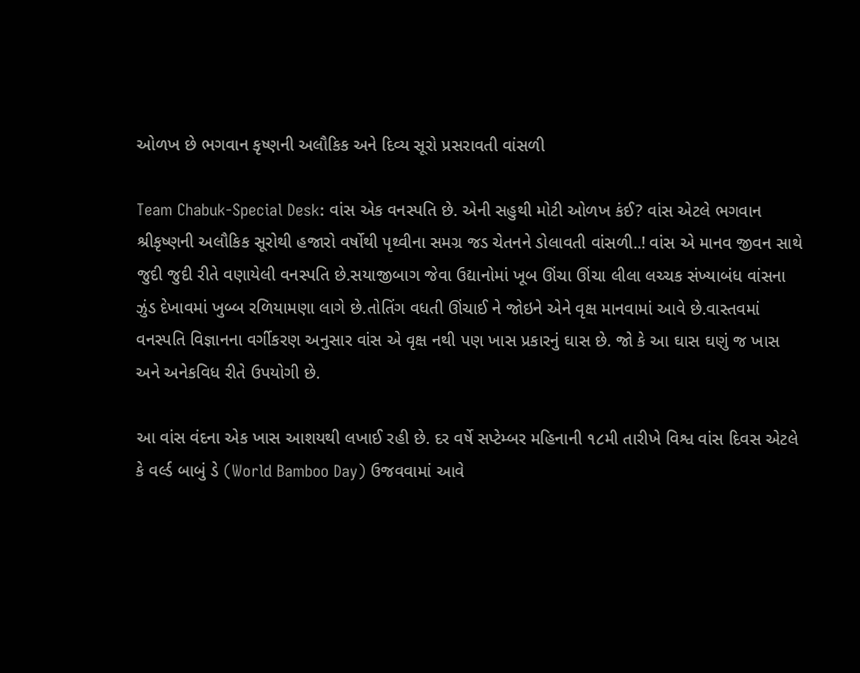ઓળખ છે ભગવાન કૃષ્ણની અલૌકિક અને દિવ્ય સૂરો પ્રસરાવતી વાંસળી

Team Chabuk-Special Desk: વાંસ એક વનસ્પતિ છે. એની સહુથી મોટી ઓળખ કંઈ? વાંસ એટલે ભગવાન શ્રીકૃષ્ણની અલૌકિક સૂરોથી હજારો વર્ષોથી પૃથ્વીના સમગ્ર જડ ચેતનને ડોલાવતી વાંસળી..! વાંસ એ માનવ જીવન સાથે જુદી જુદી રીતે વણાયેલી વનસ્પતિ છે.સયાજીબાગ જેવા ઉદ્યાનોમાં ખૂબ ઊંચા ઊંચા લીલા લચ્ચક સંખ્યાબંધ વાંસના ઝુંડ દેખાવમાં ખુબ્બ રળિયામણા લાગે છે.તોતિંગ વધતી ઊંચાઈ ને જોઇને એને વૃક્ષ માનવામાં આવે છે.વાસ્તવમાં વનસ્પતિ વિજ્ઞાનના વર્ગીકરણ અનુસાર વાંસ એ વૃક્ષ નથી પણ ખાસ પ્રકારનું ઘાસ છે. જો કે આ ઘાસ ઘણું જ ખાસ અને અનેકવિધ રીતે ઉપયોગી છે.

આ વાંસ વંદના એક ખાસ આશયથી લખાઈ રહી છે. દર વર્ષે સપ્ટેમ્બર મહિનાની ૧૮મી તારીખે વિશ્વ વાંસ દિવસ એટલે કે વર્લ્ડ બાબું ડે (World Bamboo Day) ઉજવવામાં આવે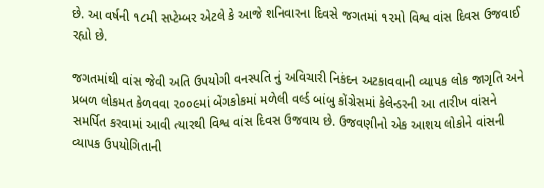છે. આ વર્ષની ૧૮મી સપ્ટેમ્બર એટલે કે આજે શનિવારના દિવસે જગતમાં ૧૨મો વિશ્વ વાંસ દિવસ ઉજવાઈ રહ્યો છે.

જગતમાંથી વાંસ જેવી અતિ ઉપયોગી વનસ્પતિ નું અવિચારી નિકંદન અટકાવવાની વ્યાપક લોક જાગૃતિ અને પ્રબળ લોકમત કેળવવા ૨૦૦૯માં બેંગકોકમાં મળેલી વર્લ્ડ બાંબુ કોંગ્રેસમાં કેલેન્ડરની આ તારીખ વાંસને સમર્પિત કરવામાં આવી ત્યારથી વિશ્વ વાંસ દિવસ ઉજવાય છે. ઉજવણીનો એક આશય લોકોને વાંસની વ્યાપક ઉપયોગિતાની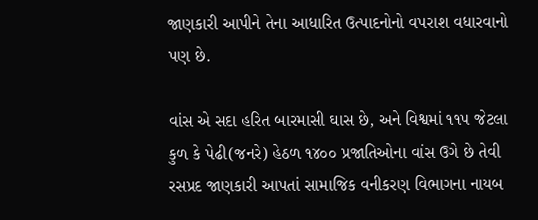જાણકારી આપીને તેના આધારિત ઉત્પાદનોનો વપરાશ વધારવાનો પણ છે.

વાંસ એ સદા હરિત બારમાસી ઘાસ છે, અને વિશ્વમાં ૧૧૫ જેટલા કુળ કે પેઢી(જનરે) હેઠળ ૧૪૦૦ પ્રજાતિઓના વાંસ ઉગે છે તેવી રસપ્રદ જાણકારી આપતાં સામાજિક વનીકરણ વિભાગના નાયબ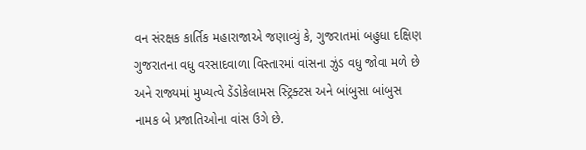વન સંરક્ષક કાર્તિક મહારાજાએ જણાવ્યું કે, ગુજરાતમાં બહુધા દક્ષિણ ગુજરાતના વધુ વરસાદવાળા વિસ્તારમાં વાંસના ઝુંડ વધુ જોવા મળે છે અને રાજ્યમાં મુખ્યત્વે ડેંડોકેલામસ સ્ટ્રિક્ટસ અને બાંબુસા બાંબુસ નામક બે પ્રજાતિઓના વાંસ ઉગે છે.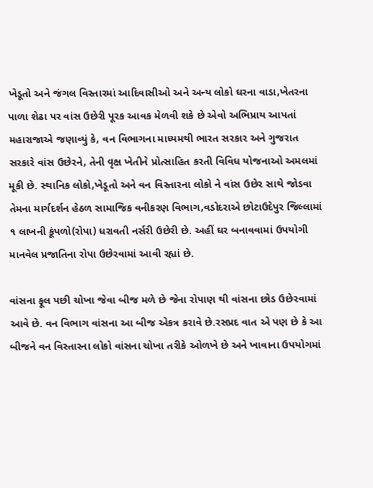ખેડૂતો અને જંગલ વિસ્તારમાં આદિવાસીઓ અને અન્ય લોકો ઘરના વાડા,ખેતરના પાળા શેઢા પર વાંસ ઉછેરી પૂરક આવક મેળવી શકે છે એવો અભિપ્રાય આપતાં મહારાજાએ જણાવ્યું કે, વન વિભાગના માધ્યમથી ભારત સરકાર અને ગુજરાત સરકારે વાંસ ઉછેરને, તેની વૃક્ષ ખેતીને પ્રોત્સાહિત કરતી વિવિધ યોજનાઓ અમલમાં મૂકી છે. સ્થાનિક લોકો,ખેડૂતો અને વન વિસ્તારના લોકો ને વાંસ ઉછેર સાથે જોડવા તેમના માર્ગદર્શન હેઠળ સામાજિક વનીકરણ વિભાગ,વડોદરાએ છોટાઉદેપુર જિલ્લામાં ૧ લાખની કૂંપળો(રોપા) ધરાવતી નર્સરી ઉછેરી છે. અહીં ઘર બનાવવામાં ઉપયોગી માનવેલ પ્રજાતિના રોપા ઉછેરવામાં આવી રહ્યાં છે.

વાંસના ફૂલ પછી ચોખા જેવા બીજ મળે છે જેના રોપાણ થી વાંસના છોડ ઉછેરવામાં આવે છે. વન વિભાગ વાંસના આ બીજ એકત્ર કરાવે છે.રસપ્રદ વાત એ પણ છે કે આ બીજને વન વિસ્તારના લોકો વાંસના ચોખા તરીકે ઓળખે છે અને ખાવાના ઉપયોગમાં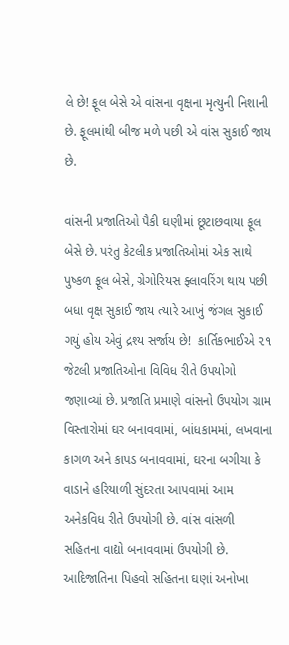લે છે! ફૂલ બેસે એ વાંસના વૃક્ષના મૃત્યુની નિશાની છે. ફૂલમાંથી બીજ મળે પછી એ વાંસ સુકાઈ જાય છે.

વાંસની પ્રજાતિઓ પૈકી ઘણીમાં છૂટાછવાયા ફૂલ બેસે છે. પરંતુ કેટલીક પ્રજાતિઓમાં એક સાથે પુષ્કળ ફૂલ બેસે, ગ્રેગોરિયસ ફ્લાવરિંગ થાય પછી બધા વૃક્ષ સુકાઈ જાય ત્યારે આખું જંગલ સુકાઈ ગયું હોય એવું દ્રશ્ય સર્જાય છે!  કાર્તિકભાઈએ ૨૧ જેટલી પ્રજાતિઓના વિવિધ રીતે ઉપયોગો જણાવ્યાં છે. પ્રજાતિ પ્રમાણે વાંસનો ઉપયોગ ગ્રામ વિસ્તારોમાં ઘર બનાવવામાં, બાંધકામમાં, લખવાના કાગળ અને કાપડ બનાવવામાં, ઘરના બગીચા કે વાડાને હરિયાળી સુંદરતા આપવામાં આમ અનેકવિધ રીતે ઉપયોગી છે. વાંસ વાંસળી સહિતના વાદ્યો બનાવવામાં ઉપયોગી છે. આદિજાતિના પિહવો સહિતના ઘણાં અનોખા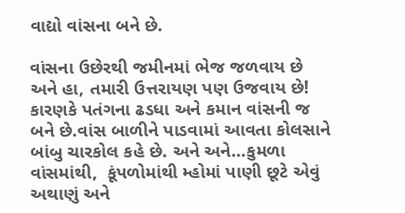વાદ્યો વાંસના બને છે.

વાંસના ઉછેરથી જમીનમાં ભેજ જળવાય છે અને હા, તમારી ઉત્તરાયણ પણ ઉજવાય છે! કારણકે પતંગના ઢડધા અને કમાન વાંસની જ બને છે.વાંસ બાળીને પાડવામાં આવતા કોલસાને બાંબુ ચારકોલ કહે છે. અને અને…કુમળા વાંસમાંથી,  કૂંપળોમાંથી મ્હોમાં પાણી છૂટે એવું અથાણું અને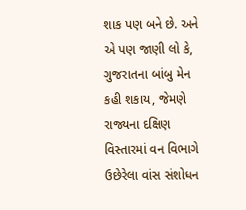શાક પણ બને છે. અને એ પણ જાણી લો કે, ગુજરાતના બાંબુ મેન કહી શકાય, જેમણે રાજ્યના દક્ષિણ વિસ્તારમાં વન વિભાગે ઉછેરેલા વાંસ સંશોધન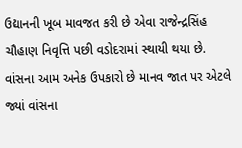ઉદ્યાનની ખૂબ માવજત કરી છે એવા રાજેન્દ્રસિંહ ચૌહાણ નિવૃત્તિ પછી વડોદરામાં સ્થાયી થયા છે. વાંસના આમ અનેક ઉપકારો છે માનવ જાત પર એટલે જ્યાં વાંસના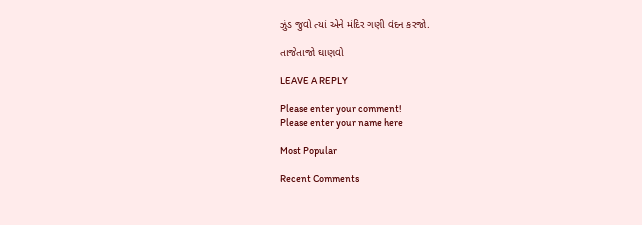ઝુંડ જુવો ત્યાં એને મંદિર ગણી વંદન કરજો.

તાજેતાજો ઘાણવો

LEAVE A REPLY

Please enter your comment!
Please enter your name here

Most Popular

Recent Comments